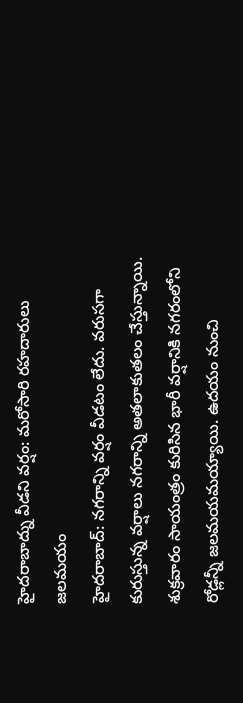హైదరాబాద్ను వీడని వర్షం: మరోసారి రహదారులు జలమయం
హైదరాబాద్: నగరాన్ని వర్షం వీడటం లేదు. వరుసగా కురుస్తున్న వర్షాలు నగరాన్ని అతలాకుతలం చేస్తున్నాయి. శుక్రవారం సాయంత్రం కురిసిన భారీ వర్షానికి నగరంలోని రోడ్లన్నీ జలమయమయ్యాయి. ఉదయం నుంచి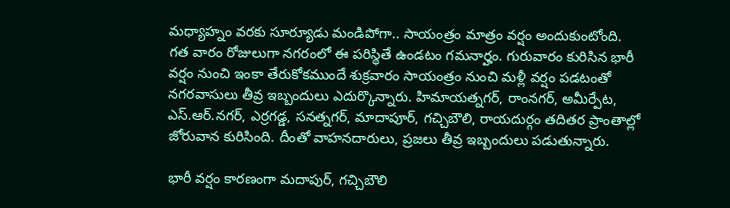మధ్యాహ్నం వరకు సూర్యూడు మండిపోగా.. సాయంత్రం మాత్రం వర్షం అందుకుంటోంది.
గత వారం రోజులుగా నగరంలో ఈ పరిస్థితే ఉండటం గమనార్హం. గురువారం కురిసిన భారీ వర్షం నుంచి ఇంకా తేరుకోకముందే శుక్రవారం సాయంత్రం నుంచి మళ్లీ వర్షం పడటంతో నగరవాసులు తీవ్ర ఇబ్బందులు ఎదుర్కొన్నారు. హిమాయత్నగర్, రాంనగర్, అమీర్పేట, ఎస్.ఆర్.నగర్, ఎర్రగడ్డ, సనత్నగర్, మాదాపూర్, గచ్చిబౌలి, రాయదుర్గం తదితర ప్రాంతాల్లో జోరువాన కురిసింది. దీంతో వాహనదారులు, ప్రజలు తీవ్ర ఇబ్బందులు పడుతున్నారు.

భారీ వర్షం కారణంగా మదాపుర్, గచ్చిబౌలి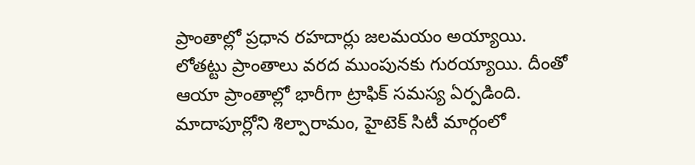ప్రాంతాల్లో ప్రధాన రహదార్లు జలమయం అయ్యాయి. లోతట్టు ప్రాంతాలు వరద ముంపునకు గురయ్యాయి. దీంతో ఆయా ప్రాంతాల్లో భారీగా ట్రాఫిక్ సమస్య ఏర్పడింది.
మాదాపూర్లోని శిల్పారామం, హైటెక్ సిటీ మార్గంలో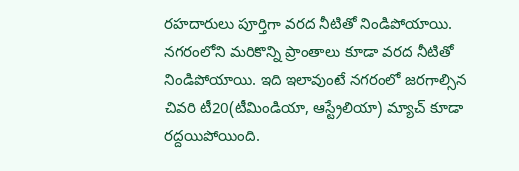రహదారులు పూర్తిగా వరద నీటితో నిండిపోయాయి. నగరంలోని మరికొన్ని ప్రాంతాలు కూడా వరద నీటితో నిండిపోయాయి. ఇది ఇలావుంటే నగరంలో జరగాల్సిన చివరి టీ20(టీమిండియా, ఆస్ట్రేలియా) మ్యాచ్ కూడా రద్దయిపోయింది.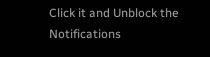Click it and Unblock the Notifications